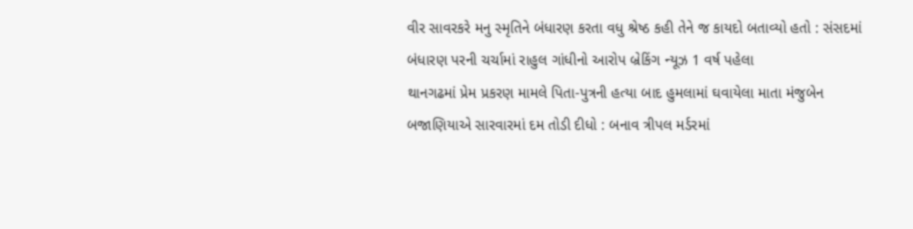વીર સાવરકરે મનુ સ્મૃતિને બંધારણ કરતા વધુ શ્રેષ્ઠ કહી તેને જ કાયદો બતાવ્યો હતો : સંસદમાં બંધારણ પરની ચર્ચામાં રાહુલ ગાંધીનો આરોપ બ્રેકિંગ ન્યૂઝ 1 વર્ષ પહેલા
થાનગઢમાં પ્રેમ પ્રકરણ મામલે પિતા-પુત્રની હત્યા બાદ હુમલામાં ઘવાયેલા માતા મંજુબેન બજાણિયાએ સારવારમાં દમ તોડી દીધો : બનાવ ત્રીપલ મર્ડરમાં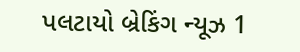પલટાયો બ્રેકિંગ ન્યૂઝ 1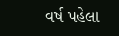વર્ષ પહેલા